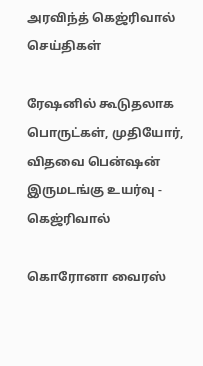அரவிந்த் கெஜ்ரிவால்
செய்திகள்

ரேஷனில் கூடுதலாக பொருட்கள், முதியோர், விதவை பென்ஷன் இருமடங்கு உயர்வு - கெஜ்ரிவால்

கொரோனா வைரஸ்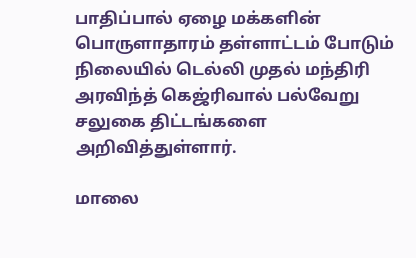பாதிப்பால் ஏழை மக்களின் பொருளாதாரம் தள்ளாட்டம் போடும் நிலையில் டெல்லி முதல் மந்திரி அரவிந்த் கெஜ்ரிவால் பல்வேறு சலுகை திட்டங்களை அறிவித்துள்ளார்.

மாலை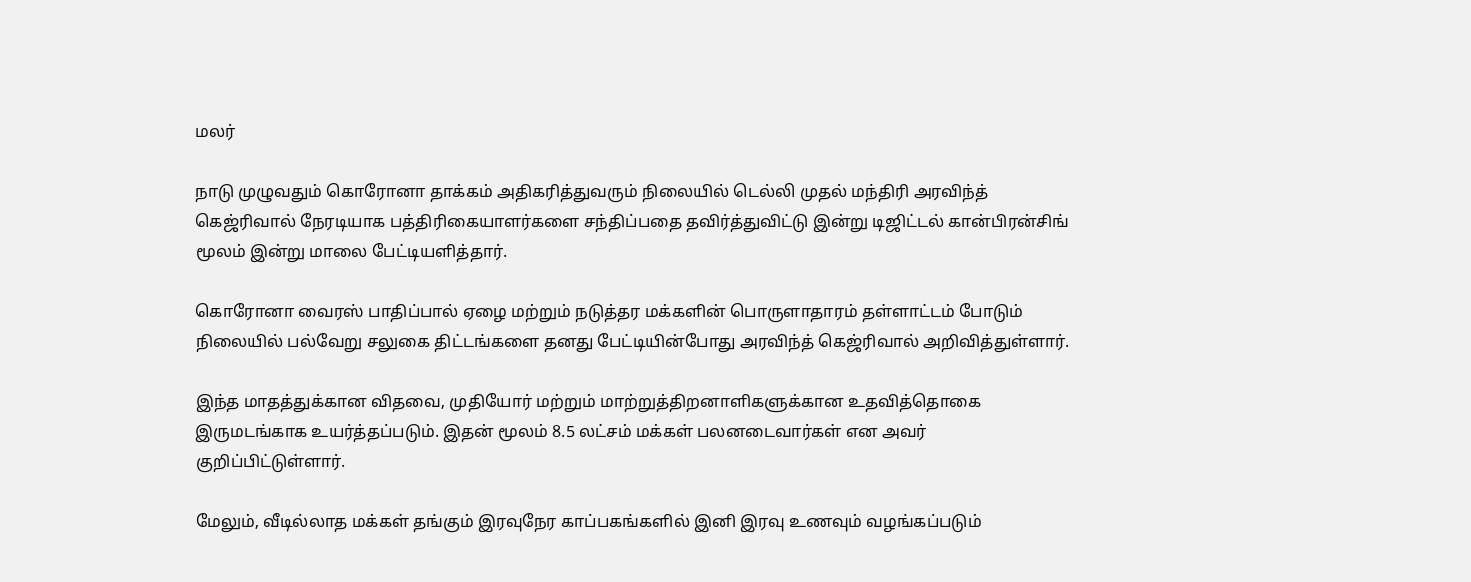மலர்

நாடு முழுவதும் கொரோனா தாக்கம் அதிகரித்துவரும் நிலையில் டெல்லி முதல் மந்திரி அரவிந்த் கெஜ்ரிவால் நேரடியாக பத்திரிகையாளர்களை சந்திப்பதை தவிர்த்துவிட்டு இன்று டிஜிட்டல் கான்பிரன்சிங் மூலம் இன்று மாலை பேட்டியளித்தார்.

கொரோனா வைரஸ் பாதிப்பால் ஏழை மற்றும் நடுத்தர மக்களின் பொருளாதாரம் தள்ளாட்டம் போடும் நிலையில் பல்வேறு சலுகை திட்டங்களை தனது பேட்டியின்போது அரவிந்த் கெஜ்ரிவால் அறிவித்துள்ளார்.

இந்த மாதத்துக்கான விதவை, முதியோர் மற்றும் மாற்றுத்திறனாளிகளுக்கான உதவித்தொகை இருமடங்காக உயர்த்தப்படும். இதன் மூலம் 8.5 லட்சம் மக்கள் பலனடைவார்கள் என அவர் குறிப்பிட்டுள்ளார்.

மேலும், வீடில்லாத மக்கள் தங்கும் இரவுநேர காப்பகங்களில் இனி இரவு உணவும் வழங்கப்படும்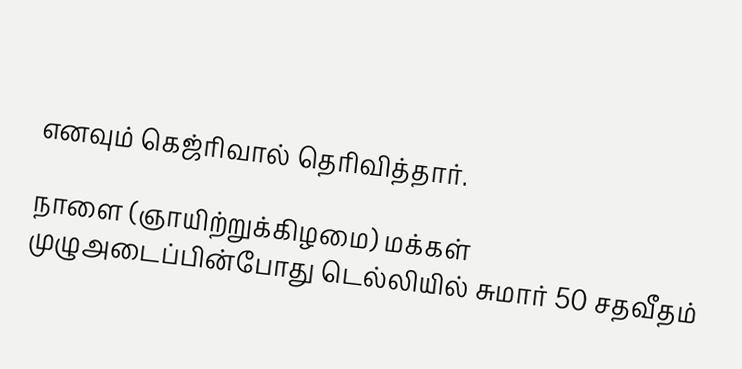எனவும் கெஜ்ரிவால் தெரிவித்தார்.

நாளை (ஞாயிற்றுக்கிழமை) மக்கள் முழுஅடைப்பின்போது டெல்லியில் சுமார் 50 சதவீதம்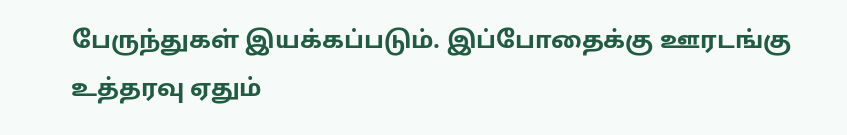பேருந்துகள் இயக்கப்படும். இப்போதைக்கு ஊரடங்கு உத்தரவு ஏதும்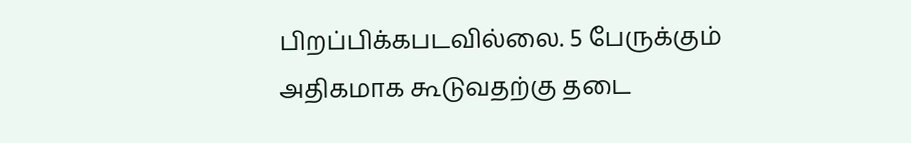பிறப்பிக்கபடவில்லை. 5 பேருக்கும் அதிகமாக கூடுவதற்கு தடை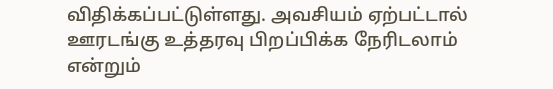விதிக்கப்பட்டுள்ளது. அவசியம் ஏற்பட்டால் ஊரடங்கு உத்தரவு பிறப்பிக்க நேரிடலாம் என்றும்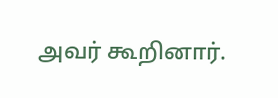அவர் கூறினார்.